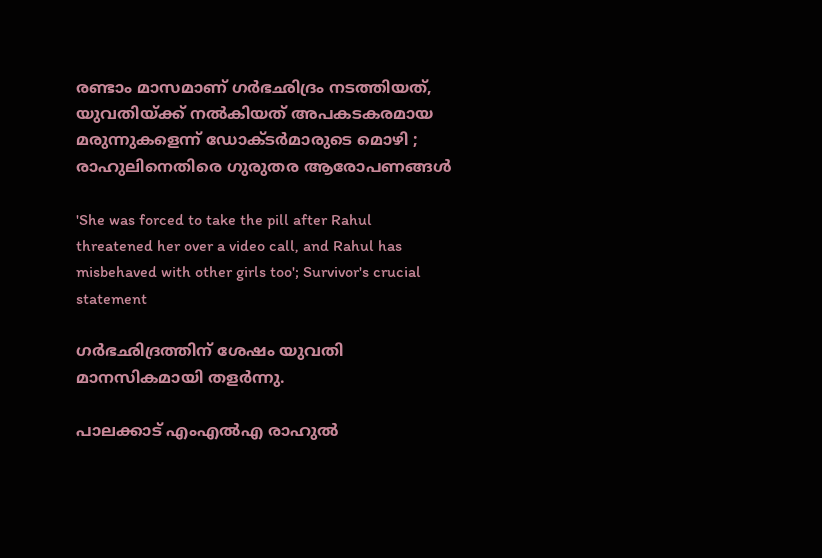രണ്ടാം മാസമാണ് ഗര്‍ഭഛിദ്രം നടത്തിയത്, യുവതിയ്ക്ക് നല്‍കിയത് അപകടകരമായ മരുന്നുകളെന്ന് ഡോക്ടര്‍മാരുടെ മൊഴി ; രാഹുലിനെതിരെ ഗുരുതര ആരോപണങ്ങള്‍

'She was forced to take the pill after Rahul threatened her over a video call, and Rahul has misbehaved with other girls too'; Survivor's crucial statement

ഗര്‍ഭഛിദ്രത്തിന് ശേഷം യുവതി മാനസികമായി തളര്‍ന്നു.

പാലക്കാട് എംഎല്‍എ രാഹുല്‍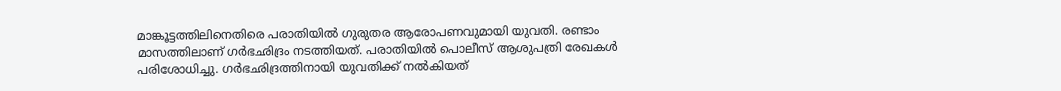മാങ്കൂട്ടത്തിലിനെതിരെ പരാതിയില്‍ ഗുരുതര ആരോപണവുമായി യുവതി. രണ്ടാം മാസത്തിലാണ് ഗര്‍ഭഛിദ്രം നടത്തിയത്. പരാതിയില്‍ പൊലീസ് ആശുപത്രി രേഖകള്‍ പരിശോധിച്ചു. ഗര്‍ഭഛിദ്രത്തിനായി യുവതിക്ക് നല്‍കിയത്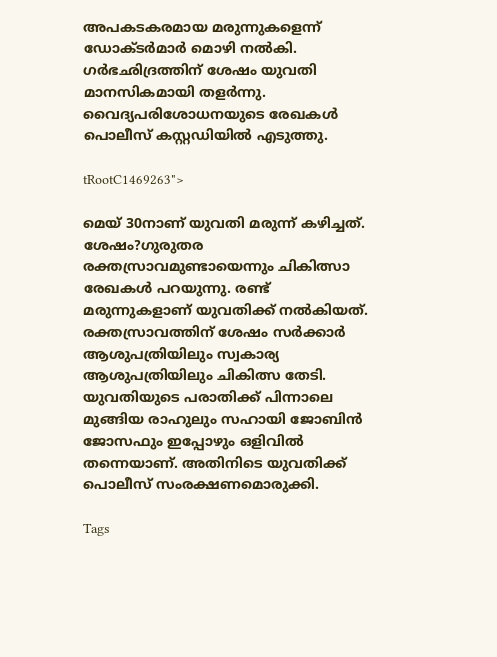അപകടകരമായ മരുന്നുകളെന്ന് ഡോക്ടര്‍മാര്‍ മൊഴി നല്‍കി. ഗര്‍ഭഛിദ്രത്തിന് ശേഷം യുവതി മാനസികമായി തളര്‍ന്നു. വൈദ്യപരിശോധനയുടെ രേഖകള്‍ പൊലീസ് കസ്റ്റഡിയില്‍ എടുത്തു.

tRootC1469263">

മെയ് 30നാണ് യുവതി മരുന്ന് കഴിച്ചത്. ശേഷം?ഗുരുതര രക്തസ്രാവമുണ്ടായെന്നും ചികിത്സാ രേഖകള്‍ പറയുന്നു. രണ്ട് മരുന്നുകളാണ് യുവതിക്ക് നല്‍കിയത്. രക്തസ്രാവത്തിന് ശേഷം സര്‍ക്കാര്‍ ആശുപത്രിയിലും സ്വകാര്യ ആശുപത്രിയിലും ചികിത്സ തേടി. യുവതിയുടെ പരാതിക്ക് പിന്നാലെ മുങ്ങിയ രാഹുലും സഹായി ജോബിന്‍ ജോസഫും ഇപ്പോഴും ഒളിവില്‍ തന്നെയാണ്. അതിനിടെ യുവതിക്ക് പൊലീസ് സംരക്ഷണമൊരുക്കി.

Tags